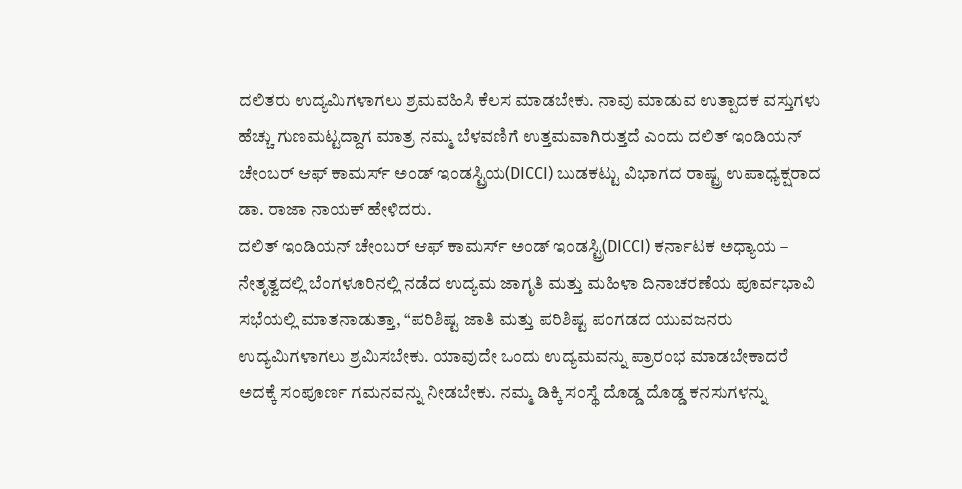ದಲಿತರು ಉದ್ಯಮಿಗಳಾಗಲು ಶ್ರಮವಹಿಸಿ ಕೆಲಸ ಮಾಡಬೇಕು. ನಾವು ಮಾಡುವ ಉತ್ಪಾದಕ ವಸ್ತುಗಳು ಹೆಚ್ಚು ಗುಣಮಟ್ಟದ್ದಾಗ ಮಾತ್ರ ನಮ್ಮ ಬೆಳವಣಿಗೆ ಉತ್ತಮವಾಗಿರುತ್ತದೆ ಎಂದು ದಲಿತ್ ಇಂಡಿಯನ್ ಚೇಂಬರ್ ಆಫ್ ಕಾಮರ್ಸ್ ಅಂಡ್ ಇಂಡಸ್ಟ್ರಿಯ(DICCI) ಬುಡಕಟ್ಟು ವಿಭಾಗದ ರಾಷ್ಟ್ರ ಉಪಾಧ್ಯಕ್ಷರಾದ ಡಾ. ರಾಜಾ ನಾಯಕ್ ಹೇಳಿದರು.
ದಲಿತ್ ಇಂಡಿಯನ್ ಚೇಂಬರ್ ಆಫ್ ಕಾಮರ್ಸ್ ಅಂಡ್ ಇಂಡಸ್ಟ್ರಿ(DICCI) ಕರ್ನಾಟಕ ಅಧ್ಯಾಯ – ನೇತೃತ್ವದಲ್ಲಿ ಬೆಂಗಳೂರಿನಲ್ಲಿ ನಡೆದ ಉದ್ಯಮ ಜಾಗೃತಿ ಮತ್ತು ಮಹಿಳಾ ದಿನಾಚರಣೆಯ ಪೂರ್ವಭಾವಿ ಸಭೆಯಲ್ಲಿ ಮಾತನಾಡುತ್ತಾ, “ಪರಿಶಿಷ್ಟ ಜಾತಿ ಮತ್ತು ಪರಿಶಿಷ್ಟ ಪಂಗಡದ ಯುವಜನರು ಉದ್ಯಮಿಗಳಾಗಲು ಶ್ರಮಿಸಬೇಕು. ಯಾವುದೇ ಒಂದು ಉದ್ಯಮವನ್ನು ಪ್ರಾರಂಭ ಮಾಡಬೇಕಾದರೆ ಅದಕ್ಕೆ ಸಂಪೂರ್ಣ ಗಮನವನ್ನು ನೀಡಬೇಕು. ನಮ್ಮ ಡಿಕ್ಕಿ ಸಂಸ್ಥೆ ದೊಡ್ಡ ದೊಡ್ಡ ಕನಸುಗಳನ್ನು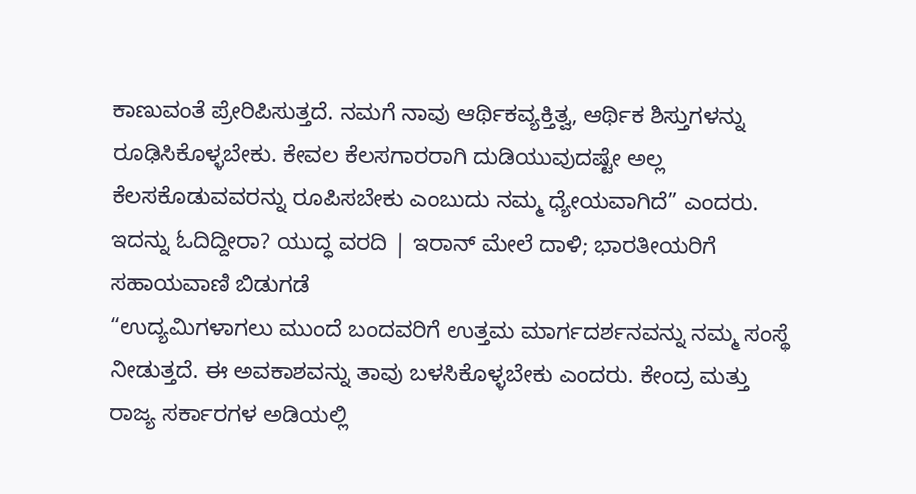ಕಾಣುವಂತೆ ಪ್ರೇರಿಪಿಸುತ್ತದೆ. ನಮಗೆ ನಾವು ಆರ್ಥಿಕವ್ಯಕ್ತಿತ್ವ, ಆರ್ಥಿಕ ಶಿಸ್ತುಗಳನ್ನು ರೂಢಿಸಿಕೊಳ್ಳಬೇಕು. ಕೇವಲ ಕೆಲಸಗಾರರಾಗಿ ದುಡಿಯುವುದಷ್ಟೇ ಅಲ್ಲ ಕೆಲಸಕೊಡುವವರನ್ನು ರೂಪಿಸಬೇಕು ಎಂಬುದು ನಮ್ಮ ಧ್ಯೇಯವಾಗಿದೆ” ಎಂದರು.
ಇದನ್ನು ಓದಿದ್ದೀರಾ? ಯುದ್ಧ ವರದಿ | ಇರಾನ್ ಮೇಲೆ ದಾಳಿ; ಭಾರತೀಯರಿಗೆ ಸಹಾಯವಾಣಿ ಬಿಡುಗಡೆ
“ಉದ್ಯಮಿಗಳಾಗಲು ಮುಂದೆ ಬಂದವರಿಗೆ ಉತ್ತಮ ಮಾರ್ಗದರ್ಶನವನ್ನು ನಮ್ಮ ಸಂಸ್ಥೆ ನೀಡುತ್ತದೆ. ಈ ಅವಕಾಶವನ್ನು ತಾವು ಬಳಸಿಕೊಳ್ಳಬೇಕು ಎಂದರು. ಕೇಂದ್ರ ಮತ್ತು ರಾಜ್ಯ ಸರ್ಕಾರಗಳ ಅಡಿಯಲ್ಲಿ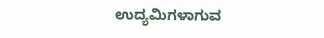ಉದ್ಯಮಿಗಳಾಗುವ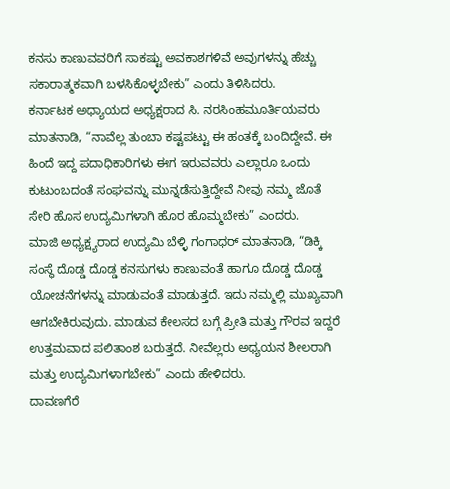ಕನಸು ಕಾಣುವವರಿಗೆ ಸಾಕಷ್ಟು ಅವಕಾಶಗಳಿವೆ ಅವುಗಳನ್ನು ಹೆಚ್ಚು ಸಕಾರಾತ್ಮಕವಾಗಿ ಬಳಸಿಕೊಳ್ಳಬೇಕು” ಎಂದು ತಿಳಿಸಿದರು.
ಕರ್ನಾಟಕ ಅಧ್ಯಾಯದ ಅಧ್ಯಕ್ಷರಾದ ಸಿ. ನರಸಿಂಹಮೂರ್ತಿಯವರು ಮಾತನಾಡಿ, “ನಾವೆಲ್ಲ ತುಂಬಾ ಕಷ್ಟಪಟ್ಟು ಈ ಹಂತಕ್ಕೆ ಬಂದಿದ್ದೇವೆ. ಈ ಹಿಂದೆ ಇದ್ದ ಪದಾಧಿಕಾರಿಗಳು ಈಗ ಇರುವವರು ಎಲ್ಲಾರೂ ಒಂದು ಕುಟುಂಬದಂತೆ ಸಂಘವನ್ನು ಮುನ್ನಡೆಸುತ್ತಿದ್ದೇವೆ ನೀವು ನಮ್ಮ ಜೊತೆ ಸೇರಿ ಹೊಸ ಉದ್ಯಮಿಗಳಾಗಿ ಹೊರ ಹೊಮ್ಮಬೇಕು” ಎಂದರು.
ಮಾಜಿ ಅಧ್ಯಕ್ಷ್ಯರಾದ ಉದ್ಯಮಿ ಬೆಳ್ಳಿ ಗಂಗಾಧರ್ ಮಾತನಾಡಿ, “ಡಿಕ್ಕಿ ಸಂಸ್ಥೆ ದೊಡ್ಡ ದೊಡ್ಡ ಕನಸುಗಳು ಕಾಣುವಂತೆ ಹಾಗೂ ದೊಡ್ಡ ದೊಡ್ಡ ಯೋಚನೆಗಳನ್ನು ಮಾಡುವಂತೆ ಮಾಡುತ್ತದೆ. ಇದು ನಮ್ಮಲ್ಲಿ ಮುಖ್ಯವಾಗಿ ಆಗಬೇಕಿರುವುದು. ಮಾಡುವ ಕೇಲಸದ ಬಗ್ಗೆ ಪ್ರೀತಿ ಮತ್ತು ಗೌರವ ಇದ್ದರೆ ಉತ್ತಮವಾದ ಪಲಿತಾಂಶ ಬರುತ್ತದೆ. ನೀವೆಲ್ಲರು ಅಧ್ಯಯನ ಶೀಲರಾಗಿ ಮತ್ತು ಉದ್ಯಮಿಗಳಾಗಬೇಕು” ಎಂದು ಹೇಳಿದರು.
ದಾವಣಗೆರೆ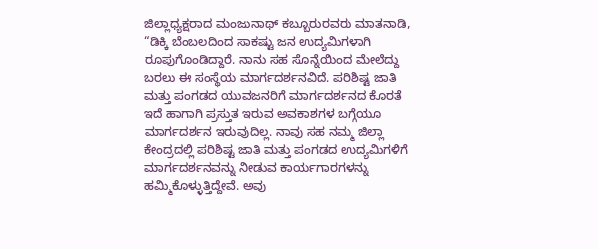ಜಿಲ್ಲಾಧ್ಯಕ್ಷರಾದ ಮಂಜುನಾಥ್ ಕಬ್ಬೂರುರವರು ಮಾತನಾಡಿ, “ಡಿಕ್ಕಿ ಬೆಂಬಲದಿಂದ ಸಾಕಷ್ಟು ಜನ ಉದ್ಯಮಿಗಳಾಗಿ ರೂಪುಗೊಂಡಿದ್ದಾರೆ. ನಾನು ಸಹ ಸೊನ್ನೆಯಿಂದ ಮೇಲೆದ್ದು ಬರಲು ಈ ಸಂಸ್ಥೆಯ ಮಾರ್ಗದರ್ಶನವಿದೆ. ಪರಿಶಿಷ್ಟ ಜಾತಿ ಮತ್ತು ಪಂಗಡದ ಯುವಜನರಿಗೆ ಮಾರ್ಗದರ್ಶನದ ಕೊರತೆ ಇದೆ ಹಾಗಾಗಿ ಪ್ರಸ್ತುತ ಇರುವ ಅವಕಾಶಗಳ ಬಗ್ಗೆಯೂ ಮಾರ್ಗದರ್ಶನ ಇರುವುದಿಲ್ಲ. ನಾವು ಸಹ ನಮ್ಮ ಜಿಲ್ಲಾ ಕೇಂದ್ರದಲ್ಲಿ ಪರಿಶಿಷ್ಟ ಜಾತಿ ಮತ್ತು ಪಂಗಡದ ಉದ್ಯಮಿಗಳಿಗೆ ಮಾರ್ಗದರ್ಶನವನ್ನು ನೀಡುವ ಕಾರ್ಯಗಾರಗಳನ್ನು ಹಮ್ಮಿಕೊಳ್ಳುತ್ತಿದ್ದೇವೆ. ಅವು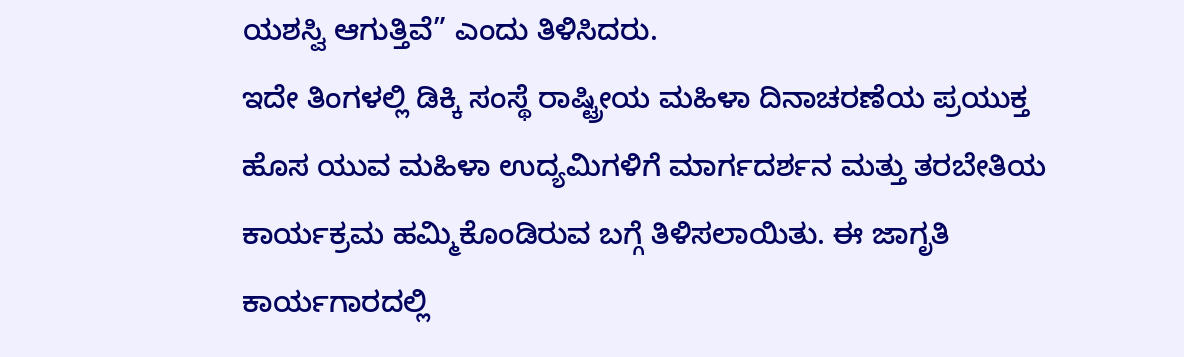ಯಶಸ್ವಿ ಆಗುತ್ತಿವೆ” ಎಂದು ತಿಳಿಸಿದರು.
ಇದೇ ತಿಂಗಳಲ್ಲಿ ಡಿಕ್ಕಿ ಸಂಸ್ಥೆ ರಾಷ್ಟ್ರೀಯ ಮಹಿಳಾ ದಿನಾಚರಣೆಯ ಪ್ರಯುಕ್ತ ಹೊಸ ಯುವ ಮಹಿಳಾ ಉದ್ಯಮಿಗಳಿಗೆ ಮಾರ್ಗದರ್ಶನ ಮತ್ತು ತರಬೇತಿಯ ಕಾರ್ಯಕ್ರಮ ಹಮ್ಮಿಕೊಂಡಿರುವ ಬಗ್ಗೆ ತಿಳಿಸಲಾಯಿತು. ಈ ಜಾಗೃತಿ ಕಾರ್ಯಗಾರದಲ್ಲಿ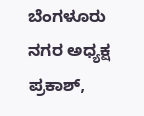ಬೆಂಗಳೂರು ನಗರ ಅಧ್ಯಕ್ಷ ಪ್ರಕಾಶ್,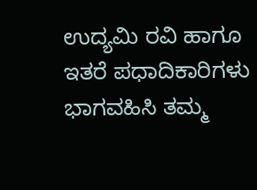ಉದ್ಯಮಿ ರವಿ ಹಾಗೂ ಇತರೆ ಪಧಾದಿಕಾರಿಗಳು ಭಾಗವಹಿಸಿ ತಮ್ಮ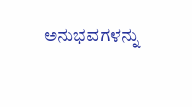ಅನುಭವಗಳನ್ನು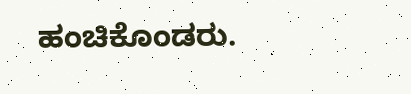ಹಂಚಿಕೊಂಡರು.